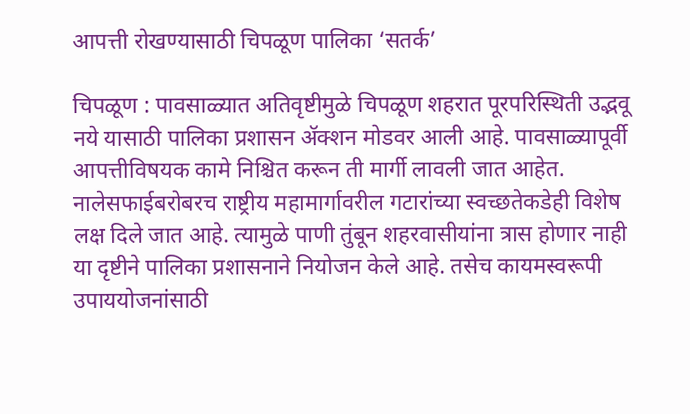आपत्ती रोखण्यासाठी चिपळूण पालिका ‘सतर्क’

चिपळूण : पावसाळ्यात अतिवृष्टीमुळे चिपळूण शहरात पूरपरिस्थिती उद्भवू नये यासाठी पालिका प्रशासन ॲक्शन मोडवर आली आहे. पावसाळ्यापूर्वी आपत्तीविषयक कामे निश्चित करून ती मार्गी लावली जात आहेत. नालेसफाईबरोबरच राष्ट्रीय महामार्गावरील गटारांच्या स्वच्छतेकडेही विशेष लक्ष दिले जात आहे. त्यामुळे पाणी तुंबून शहरवासीयांना त्रास होणार नाही या दृष्टीने पालिका प्रशासनाने नियोजन केले आहे. तसेच कायमस्वरूपी उपाययोजनांसाठी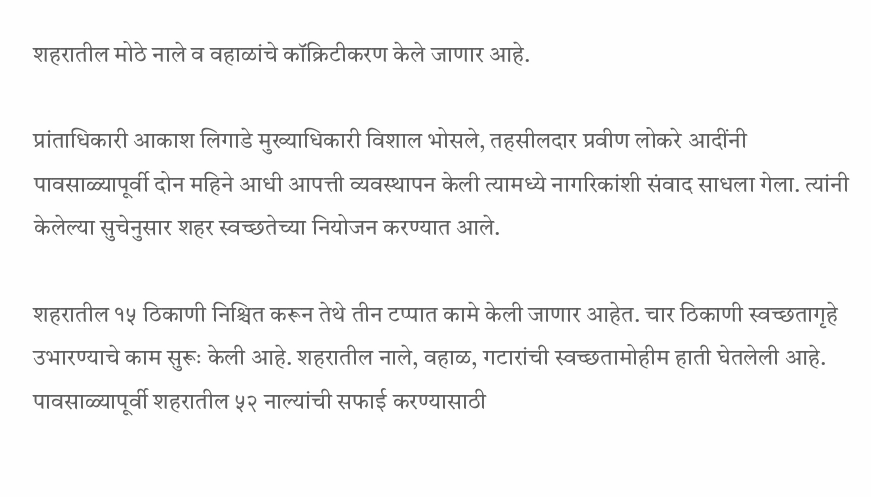शहरातील मोठे नाले व वहाळांचे कॉक्रिटीकरण केले जाणार आहे.

प्रांताधिकारी आकाश लिगाडे मुख्याधिकारी विशाल भोसले, तहसीलदार प्रवीण लोकरे आदींनी पावसाळ्यापूर्वी दोन महिने आधी आपत्ती व्यवस्थापन केली त्यामध्ये नागरिकांशी संवाद साधला गेला. त्यांनी केलेल्या सुचेनुसार शहर स्वच्छतेच्या नियोजन करण्यात आले.

शहरातील १५ ठिकाणी निश्चित करून तेथे तीन टप्पात कामे केली जाणार आहेत. चार ठिकाणी स्वच्छतागृहे उभारण्याचे काम सुरूः केली आहे. शहरातील नाले, वहाळ, गटारांची स्वच्छतामोहीम हाती घेतलेली आहे. पावसाळ्यापूर्वी शहरातील ५२ नाल्यांची सफाई करण्यासाठी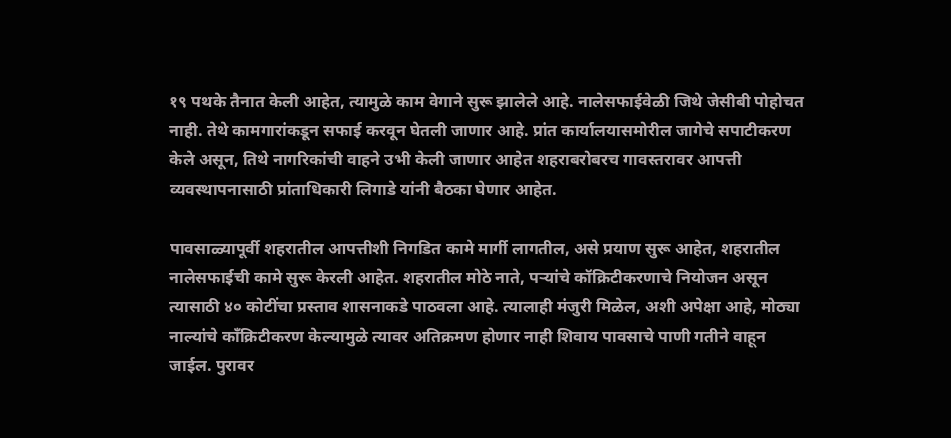१९ पथके तैनात केली आहेत, त्यामुळे काम वेगाने सुरू झालेले आहे. नालेसफाईवेळी जिथे जेसीबी पोहोचत नाही. तेथे कामगारांकडून सफाई करवून घेतली जाणार आहे. प्रांत कार्यालयासमोरील जागेचे सपाटीकरण केले असून, तिथे नागरिकांची वाहने उभी केली जाणार आहेत शहराबरोबरच गावस्तरावर आपत्ती व्यवस्थापनासाठी प्रांताधिकारी लिगाडे यांनी बैठका घेणार आहेत.

पावसाळ्यापूर्वी शहरातील आपत्तीशी निगडित कामे मार्गी लागतील, असे प्रयाण सुरू आहेत, शहरातील नालेसफाईची कामे सुरू केरली आहेत. शहरातील मोठे नाते, पऱ्यांचे कॉक्रिटीकरणाचे नियोजन असून त्यासाठी ४० कोटींचा प्रस्ताव शासनाकडे पाठवला आहे. त्यालाही मंजुरी मिळेल, अशी अपेक्षा आहे, मोठ्या नाल्यांचे काँक्रिटीकरण केल्यामुळे त्यावर अतिक्रमण होणार नाही शिवाय पावसाचे पाणी गतीने वाहून जाईल. पुरावर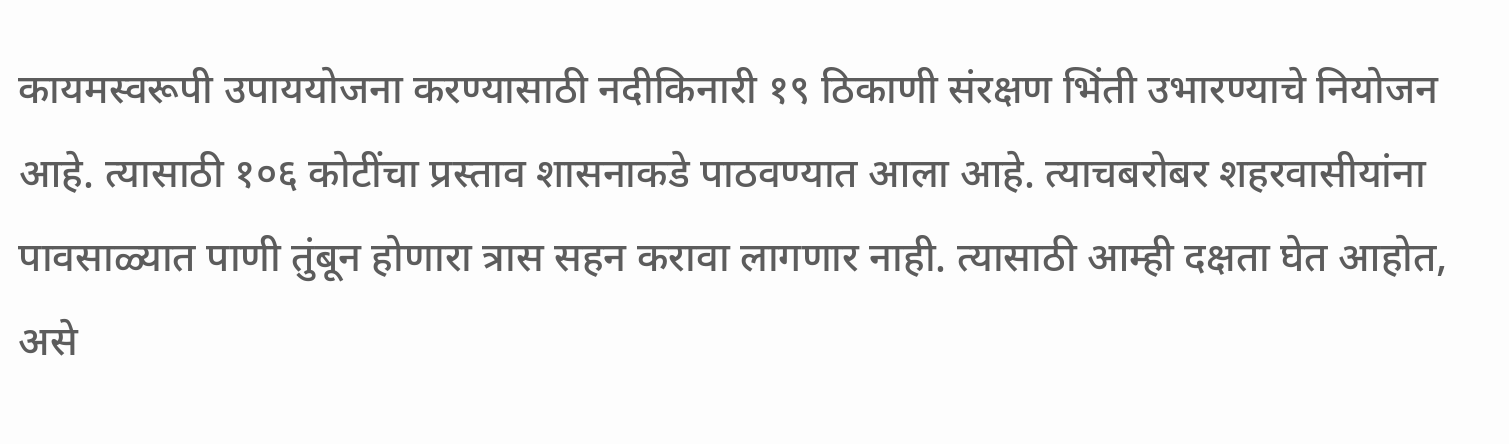कायमस्वरूपी उपाययोजना करण्यासाठी नदीकिनारी १९ ठिकाणी संरक्षण भिंती उभारण्याचे नियोजन आहे. त्यासाठी १०६ कोटींचा प्रस्ताव शासनाकडे पाठवण्यात आला आहे. त्याचबरोबर शहरवासीयांना पावसाळ्यात पाणी तुंबून होणारा त्रास सहन करावा लागणार नाही. त्यासाठी आम्ही दक्षता घेत आहोत, असे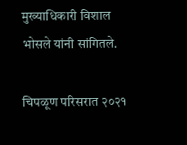मुख्याधिकारी विशाल भोसले यांनी सांगितले.

चिपळूण परिसरात २०२१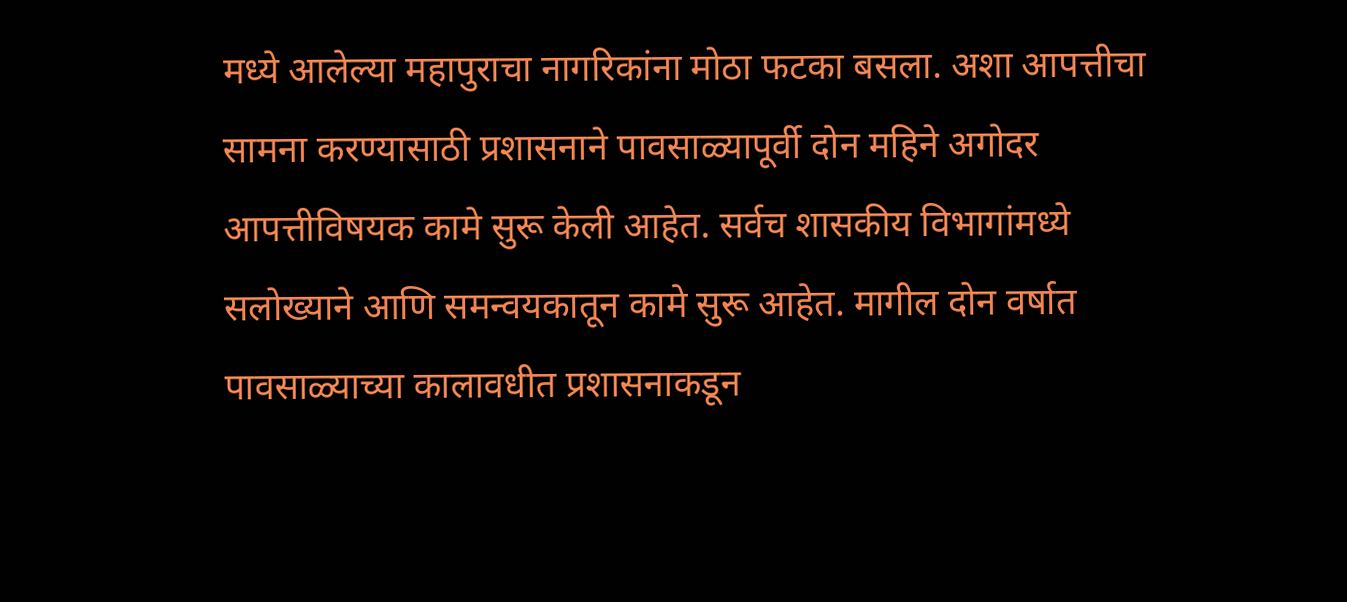मध्ये आलेल्या महापुराचा नागरिकांना मोठा फटका बसला. अशा आपत्तीचा सामना करण्यासाठी प्रशासनाने पावसाळ्यापूर्वी दोन महिने अगोदर आपत्तीविषयक कामे सुरू केली आहेत. सर्वच शासकीय विभागांमध्ये सलोख्याने आणि समन्वयकातून कामे सुरू आहेत. मागील दोन वर्षात पावसाळ्याच्या कालावधीत प्रशासनाकडून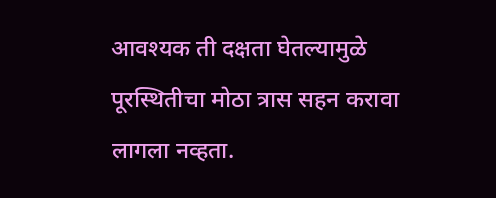आवश्यक ती दक्षता घेतल्यामुळे पूरस्थितीचा मोठा त्रास सहन करावा लागला नव्हता.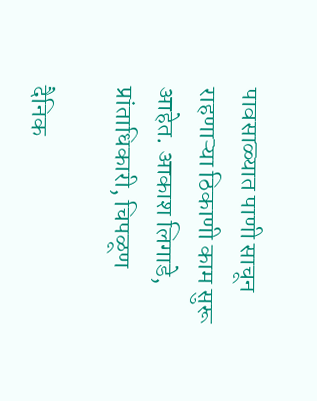पावसाळ्यात पाणी साचून राहणाऱ्या ठिकाणी काम सुरू आहेत. आकाश लिगाडे, प्रांताधिकारी, चिपळूण

दैनिक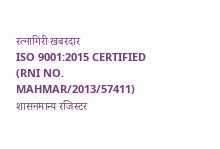रत्नागिरी खबरदार
ISO 9001:2015 CERTIFIED
(RNI NO. MAHMAR/2013/57411)
शासनमान्य रजिस्टर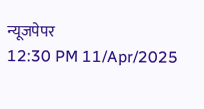न्यूजपेपर
12:30 PM 11/Apr/2025